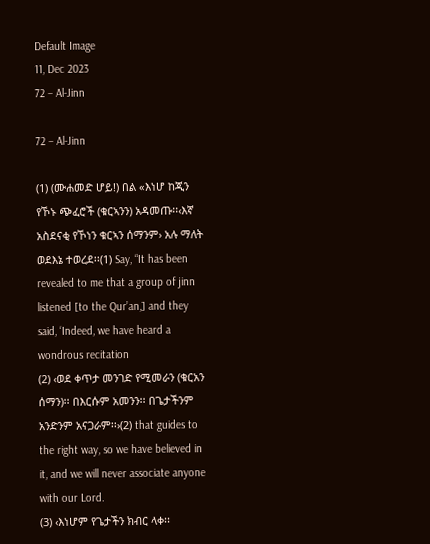Default Image
11, Dec 2023
72 – Al-Jinn

72 – Al-Jinn

(1) (ሙሐመድ ሆይ!) በል «እነሆ ከጂን የኾኑ ጭፈሮች (ቁርኣንን) አዳመጡ፡፡‹እኛ አስደናቂ የኾነን ቁርኣን ሰማንም› አሉ ማለት ወደእኔ ተወረደ፡፡(1) Say, “It has been revealed to me that a group of jinn listened [to the Qur’an,] and they said, ‘Indeed, we have heard a wondrous recitation
(2) ‹ወደ ቀጥታ መንገድ የሚመራን (ቁርአን ሰማን)፡፡ በእርሱም አመንን፡፡ በጌታችንም አንድንም አናጋራም፡፡›(2) that guides to the right way, so we have believed in it, and we will never associate anyone with our Lord.
(3) ‹እነሆም የጌታችን ክብር ላቀ፡፡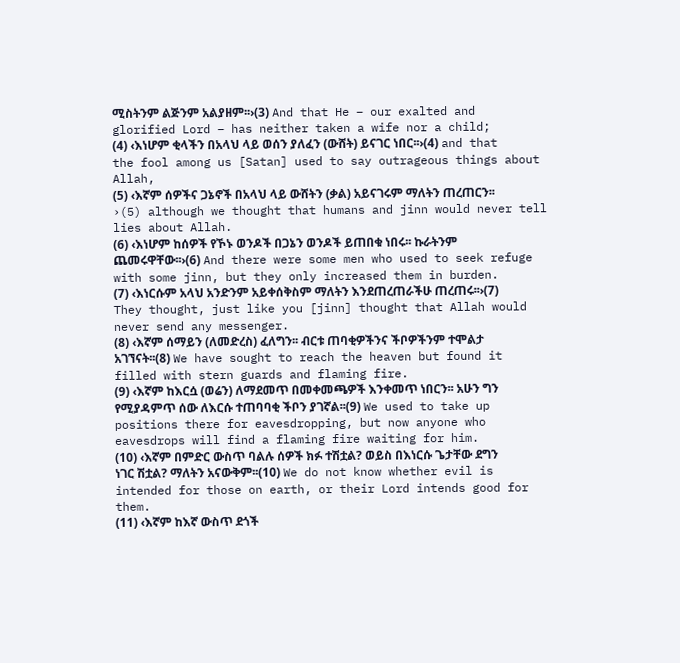ሚስትንም ልጅንም አልያዘም፡፡›(3) And that He – our exalted and glorified Lord – has neither taken a wife nor a child;
(4) ‹እነሆም ቂላችን በአላህ ላይ ወሰን ያለፈን (ውሸት) ይናገር ነበር፡፡›(4) and that the fool among us [Satan] used to say outrageous things about Allah,
(5) ‹እኛም ሰዎችና ጋኔኖች በአላህ ላይ ውሸትን (ቃል) አይናገሩም ማለትን ጠረጠርን፡፡›(5) although we thought that humans and jinn would never tell lies about Allah.
(6) ‹እነሆም ከሰዎች የኾኑ ወንዶች በጋኔን ወንዶች ይጠበቁ ነበሩ፡፡ ኩራትንም ጨመሩዋቸው፡፡›(6) And there were some men who used to seek refuge with some jinn, but they only increased them in burden.
(7) ‹እነርሱም አላህ አንድንም አይቀሰቅስም ማለትን እንደጠረጠራችሁ ጠረጠሩ፡፡›(7) They thought, just like you [jinn] thought that Allah would never send any messenger.
(8) ‹እኛም ሰማይን (ለመድረስ) ፈለግን፡፡ ብርቱ ጠባቂዎችንና ችቦዎችንም ተሞልታ አገኘናት፡፡(8) We have sought to reach the heaven but found it filled with stern guards and flaming fire.
(9) ‹እኛም ከእርሷ (ወሬን) ለማደመጥ በመቀመጫዎች እንቀመጥ ነበርን፡፡ አሁን ግን የሚያዳምጥ ሰው ለእርሱ ተጠባባቂ ችቦን ያገኛል፡፡(9) We used to take up positions there for eavesdropping, but now anyone who eavesdrops will find a flaming fire waiting for him.
(10) ‹እኛም በምድር ውስጥ ባልሉ ሰዎች ክፉ ተሽቷል? ወይስ በእነርሱ ጌታቸው ደግን ነገር ሽቷል? ማለትን አናውቅም፡፡(10) We do not know whether evil is intended for those on earth, or their Lord intends good for them.
(11) ‹እኛም ከእኛ ውስጥ ደጎች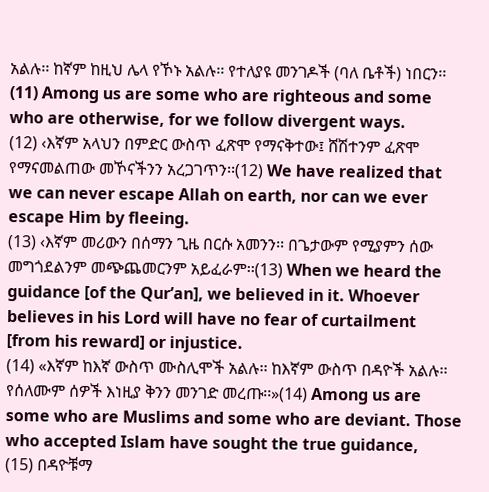አልሉ፡፡ ከኛም ከዚህ ሌላ የኾኑ አልሉ፡፡ የተለያዩ መንገዶች (ባለ ቤቶች) ነበርን፡፡(11) Among us are some who are righteous and some who are otherwise, for we follow divergent ways.
(12) ‹እኛም አላህን በምድር ውስጥ ፈጽሞ የማናቅተው፤ ሸሽተንም ፈጽሞ የማናመልጠው መኾናችንን አረጋገጥን፡፡(12) We have realized that we can never escape Allah on earth, nor can we ever escape Him by fleeing.
(13) ‹እኛም መሪውን በሰማን ጊዜ በርሱ አመንን፡፡ በጌታውም የሚያምን ሰው መግጎደልንም መጭጨመርንም አይፈራም፡፡(13) When we heard the guidance [of the Qur’an], we believed in it. Whoever believes in his Lord will have no fear of curtailment [from his reward] or injustice.
(14) «እኛም ከእኛ ውስጥ ሙስሊሞች አልሉ፡፡ ከእኛም ውስጥ በዳዮች አልሉ፡፡ የሰለሙም ሰዎች እነዚያ ቅንን መንገድ መረጡ፡፡»(14) Among us are some who are Muslims and some who are deviant. Those who accepted Islam have sought the true guidance,
(15) በዳዮቹማ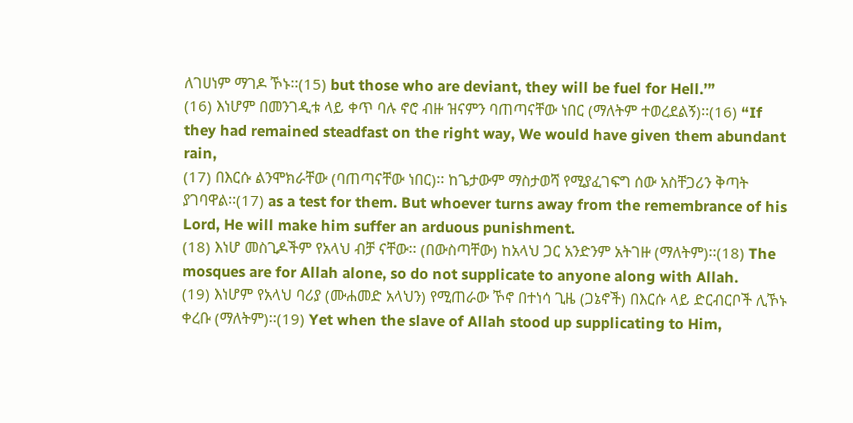ለገሀነም ማገዶ ኾኑ፡፡(15) but those who are deviant, they will be fuel for Hell.’”
(16) እነሆም በመንገዲቱ ላይ ቀጥ ባሉ ኖሮ ብዙ ዝናምን ባጠጣናቸው ነበር (ማለትም ተወረደልኝ)፡፡(16) “If they had remained steadfast on the right way, We would have given them abundant rain,
(17) በእርሱ ልንሞክራቸው (ባጠጣናቸው ነበር)፡፡ ከጌታውም ማስታወሻ የሚያፈገፍግ ሰው አስቸጋሪን ቅጣት ያገባዋል፡፡(17) as a test for them. But whoever turns away from the remembrance of his Lord, He will make him suffer an arduous punishment.
(18) እነሆ መስጊዶችም የአላህ ብቻ ናቸው፡፡ (በውስጣቸው) ከአላህ ጋር አንድንም አትገዙ (ማለትም)፡፡(18) The mosques are for Allah alone, so do not supplicate to anyone along with Allah.
(19) እነሆም የአላህ ባሪያ (ሙሐመድ አላህን) የሚጠራው ኾኖ በተነሳ ጊዜ (ጋኔኖች) በእርሱ ላይ ድርብርቦች ሊኾኑ ቀረቡ (ማለትም)፡፡(19) Yet when the slave of Allah stood up supplicating to Him,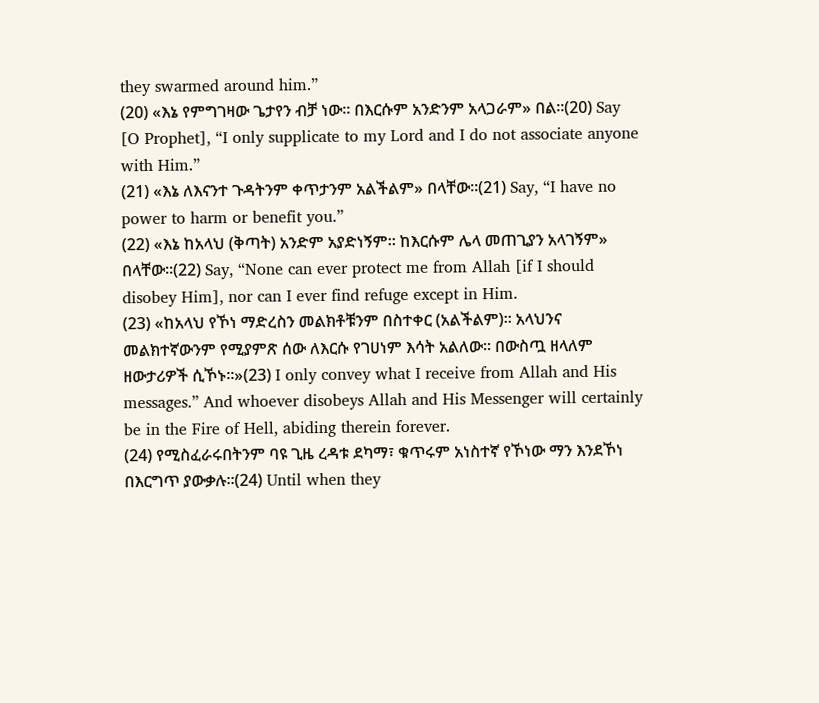they swarmed around him.”
(20) «እኔ የምግገዛው ጌታየን ብቻ ነው፡፡ በእርሱም አንድንም አላጋራም» በል፡፡(20) Say [O Prophet], “I only supplicate to my Lord and I do not associate anyone with Him.”
(21) «እኔ ለእናንተ ጉዳትንም ቀጥታንም አልችልም» በላቸው፡፡(21) Say, “I have no power to harm or benefit you.”
(22) «እኔ ከአላህ (ቅጣት) አንድም አያድነኝም፡፡ ከእርሱም ሌላ መጠጊያን አላገኝም» በላቸው፡፡(22) Say, “None can ever protect me from Allah [if I should disobey Him], nor can I ever find refuge except in Him.
(23) «ከአላህ የኾነ ማድረስን መልክቶቹንም በስተቀር (አልችልም)፡፡ አላህንና መልክተኛውንም የሚያምጽ ሰው ለእርሱ የገሀነም እሳት አልለው፡፡ በውስጧ ዘላለም ዘውታሪዎች ሲኾኑ፡፡»(23) I only convey what I receive from Allah and His messages.” And whoever disobeys Allah and His Messenger will certainly be in the Fire of Hell, abiding therein forever.
(24) የሚስፈራሩበትንም ባዩ ጊዜ ረዳቱ ደካማ፣ ቁጥሩም አነስተኛ የኾነው ማን እንደኾነ በእርግጥ ያውቃሉ፡፡(24) Until when they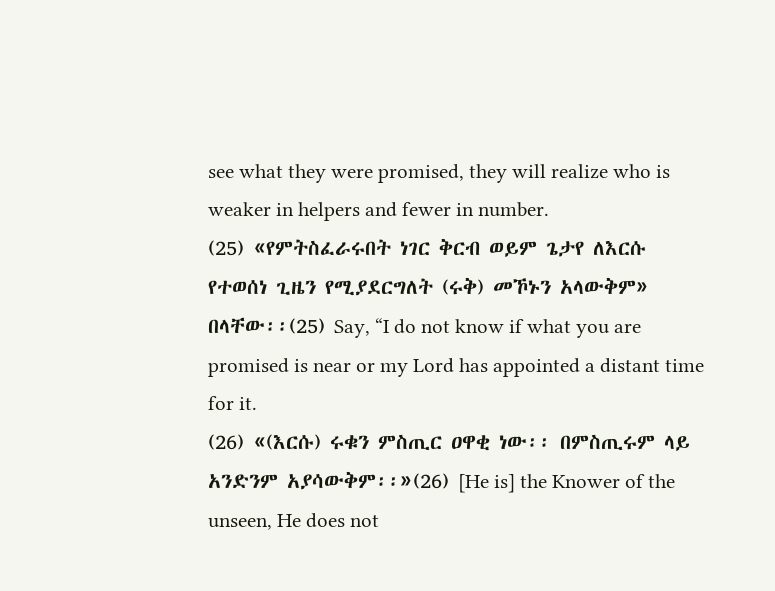see what they were promised, they will realize who is weaker in helpers and fewer in number.
(25) «የምትስፈራሩበት ነገር ቅርብ ወይም ጌታየ ለእርሱ የተወሰነ ጊዜን የሚያደርግለት (ሩቅ) መኾኑን አላውቅም» በላቸው፡፡(25) Say, “I do not know if what you are promised is near or my Lord has appointed a distant time for it.
(26) «(እርሱ) ሩቁን ምስጢር ዐዋቂ ነው፡፡ በምስጢሩም ላይ አንድንም አያሳውቅም፡፡»(26) [He is] the Knower of the unseen, He does not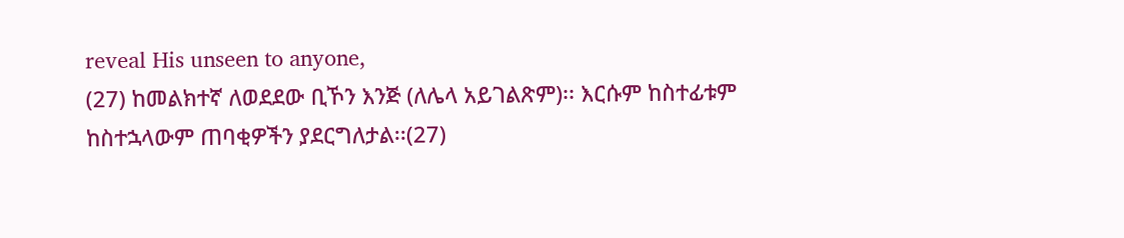reveal His unseen to anyone,
(27) ከመልክተኛ ለወደደው ቢኾን እንጅ (ለሌላ አይገልጽም)፡፡ እርሱም ከስተፊቱም ከስተኋላውም ጠባቂዎችን ያደርግለታል፡፡(27)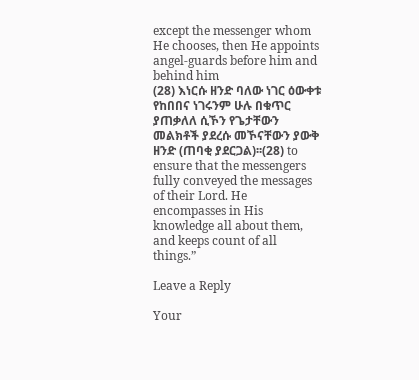except the messenger whom He chooses, then He appoints angel-guards before him and behind him
(28) እነርሱ ዘንድ ባለው ነገር ዕውቀቱ የከበበና ነገሩንም ሁሉ በቁጥር ያጠቃለለ ሲኾን የጌታቸውን መልክቶች ያደረሱ መኾናቸውን ያውቅ ዘንድ (ጠባቂ ያደርጋል)፡፡(28) to ensure that the messengers fully conveyed the messages of their Lord. He encompasses in His knowledge all about them, and keeps count of all things.”

Leave a Reply

Your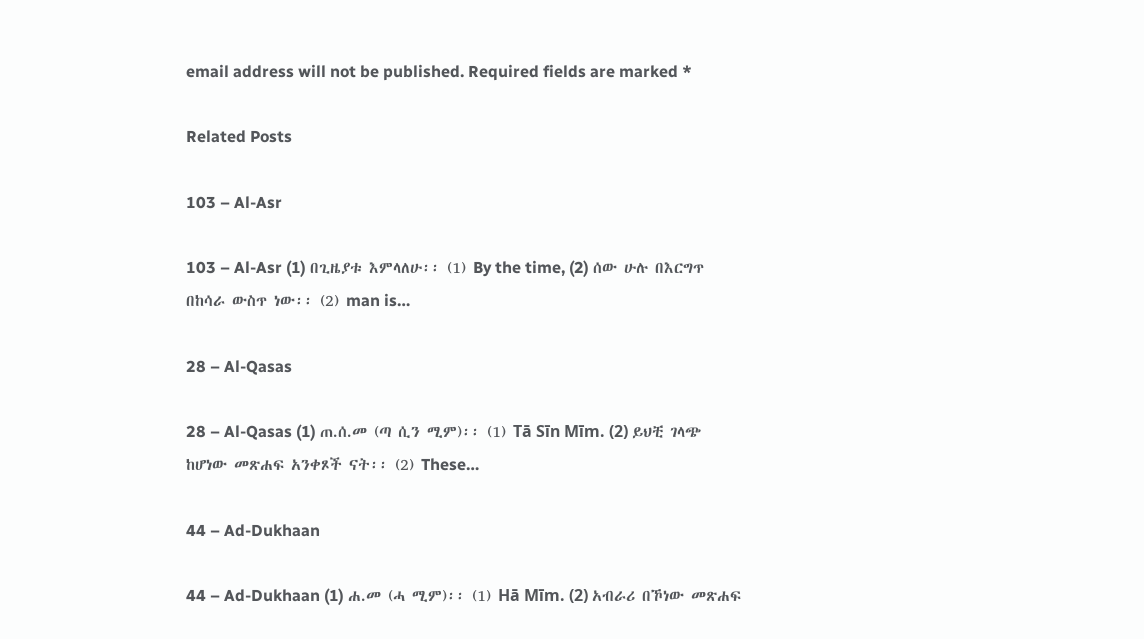email address will not be published. Required fields are marked *

Related Posts

103 – Al-Asr

103 – Al-Asr (1) በጊዜያቱ እምላለሁ፡፡ (1) By the time, (2) ሰው ሁሉ በእርግጥ በከሳራ ውስጥ ነው፡፡ (2) man is…

28 – Al-Qasas

28 – Al-Qasas (1) ጠ.ሰ.መ (ጣ ሲን ሚም)፡፡ (1) Tā Sīn Mīm. (2) ይህቺ ገላጭ ከሆነው መጽሐፍ አንቀጾች ናት፡፡ (2) These…

44 – Ad-Dukhaan

44 – Ad-Dukhaan (1) ሐ.መ (ሓ ሚም)፡፡ (1) Hā Mīm. (2) አብራሪ በኾነው መጽሐፍ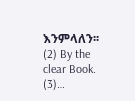እንምላለን፡፡ (2) By the clear Book. (3)…